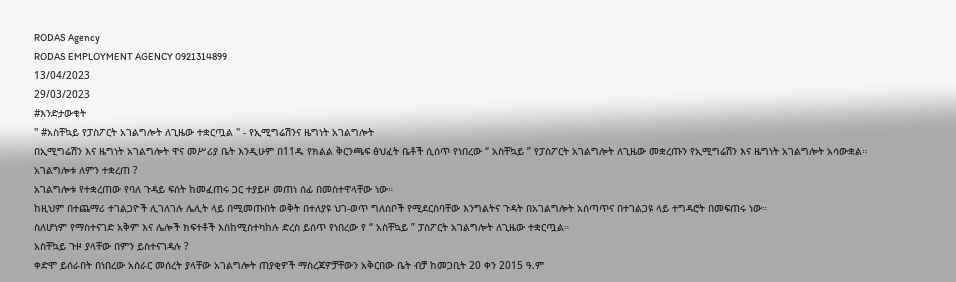RODAS Agency
RODAS EMPLOYMENT AGENCY 0921314899
13/04/2023
29/03/2023
#እንድታውቁት
" #አስቸኳይ የፓስፖርት አገልግሎት ለጊዜው ተቋርጧል " - የኢሚግሬሽንና ዜግነት አገልግሎት
በኢሚግሬሽን እና ዜግነት አገልግሎት ዋና መሥሪያ ቤት እንዲሁም በ11ዱ የክልል ቅርንጫፍ ፅህፈት ቤቶች ሲሰጥ የነበረው “ አስቸኳይ ” የፓስፖርት አገልግሎት ለጊዜው መቋረጡን የኢሚግሬሽን እና ዜግነት አገልግሎት አሳውቋል።
አገልግሎቱ ለምን ተቋረጠ ?
አገልግሎቱ የተቋረጠው የባለ ጉዳይ ፍሰት ከመፈጠሩ ጋር ተያይዞ መጠነ ሰፊ በመስተዋላቸው ነው።
ከዚህም በተጨማሪ ተገልጋዮች ሊገለገሉ ሌሊት ላይ በሚመጡበት ወቅት በተለያዩ ህገ-ወጥ ግለሰቦች የሚደርስባቸው እንግልትና ጉዳት በአገልግሎት አሰጣጥና በተገልጋዩ ላይ ተግዳሮት በመፍጠሩ ነው።
ስለሆነም የማስተናገድ አቅም እና ሌሎች ክፍተቶች እስከሚስተካከሉ ድረስ ይሰጥ የነበረው የ “ አስቸኳይ ” ፓስፖርት አገልግሎት ለጊዜው ተቋርጧል።
አስቸኳይ ጉዞ ያላቸው በምን ይስተናገዳሉ ?
ቀድሞ ይሰራበት በነበረው አሰራር መሰረት ያላቸው አገልግሎት ጠያቂዎች ማስረጃዎቻቸውን አቅርበው ቤት ብቻ ከመጋቢት 20 ቀን 2015 ዓ.ም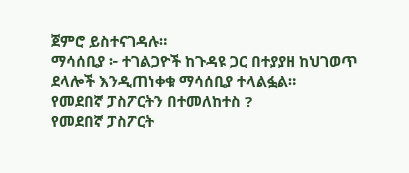ጀምሮ ይስተናገዳሉ።
ማሳሰቢያ ፦ ተገልጋዮች ከጉዳዩ ጋር በተያያዘ ከህገወጥ ደላሎች እንዲጠነቀቁ ማሳሰቢያ ተላልፏል።
የመደበኛ ፓስፖርትን በተመለከተስ ?
የመደበኛ ፓስፖርት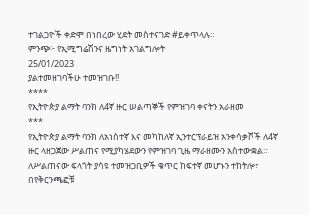ተገልጋዮች ቀድሞ በነበረው ሂደት መስተናገድ #ይቀጥላሉ።
ምንጭ፦ የኢሚግሬሽንና ዜግነት አገልግሎት
25/01/2023
ያልተመዘገባችሁ ተመዝገቡ!!
****
የኢትዮጵያ ልማት ባንክ ለ4ኛ ዙር ሠልጣኞች የምዝገባ ቀናትን አራዘመ
***
የኢትዮጵያ ልማት ባንክ ለአነስተኛ እና መካከለኛ ኢንተርፕራይዝ አንቀሳቃሾች ለ4ኛ ዙር ላዘጋጀው ሥልጠና የሚያካሄደውን የምዝገባ ጊዜ ማራዘሙን አስተውቋል።
ለሥልጠናው ፍላጎት ያሳዩ ተመዝጋቢዎች ቁጥር ከፍተኛ መሆኑን ተከትሎ፣ በየቅርንጫፎቹ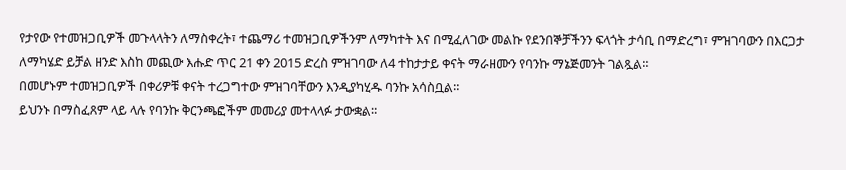የታየው የተመዝጋቢዎች መጉላላትን ለማስቀረት፣ ተጨማሪ ተመዝጋቢዎችንም ለማካተት እና በሚፈለገው መልኩ የደንበኞቻችንን ፍላጎት ታሳቢ በማድረግ፣ ምዝገባውን በእርጋታ ለማካሄድ ይቻል ዘንድ እስከ መጪው እሑድ ጥር 21 ቀን 2015 ድረስ ምዝገባው ለ4 ተከታታይ ቀናት ማራዘሙን የባንኩ ማኔጅመንት ገልጿል።
በመሆኑም ተመዝጋቢዎች በቀሪዎቹ ቀናት ተረጋግተው ምዝገባቸውን እንዲያካሂዱ ባንኩ አሳስቧል።
ይህንኑ በማስፈጸም ላይ ላሉ የባንኩ ቅርንጫፎችም መመሪያ መተላላፉ ታውቋል።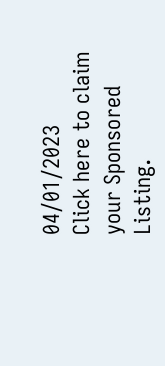04/01/2023
Click here to claim your Sponsored Listing.